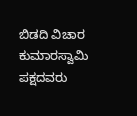ಬಿಡದಿ ವಿಚಾರ ಕುಮಾರಸ್ವಾಮಿ ಪಕ್ಷದವರು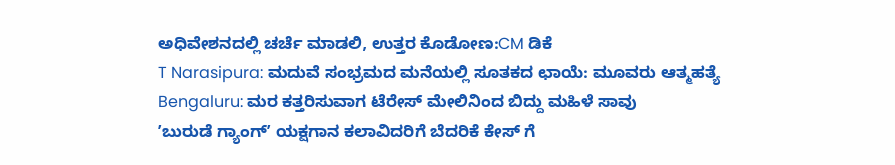ಅಧಿವೇಶನದಲ್ಲಿ ಚರ್ಚೆ ಮಾಡಲಿ, ಉತ್ತರ ಕೊಡೋಣ:CM ಡಿಕೆ
T Narasipura: ಮದುವೆ ಸಂಭ್ರಮದ ಮನೆಯಲ್ಲಿ ಸೂತಕದ ಛಾಯೆ: ಮೂವರು ಆತ್ಮಹತ್ಯೆ
Bengaluru: ಮರ ಕತ್ತರಿಸುವಾಗ ಟೆರೇಸ್ ಮೇಲಿನಿಂದ ಬಿದ್ದು ಮಹಿಳೆ ಸಾವು
ʼಬುರುಡೆ ಗ್ಯಾಂಗ್ʼ ಯಕ್ಷಗಾನ ಕಲಾವಿದರಿಗೆ ಬೆದರಿಕೆ ಕೇಸ್ ಗೆ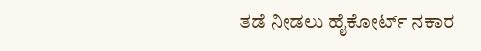ತಡೆ ನೀಡಲು ಹೈಕೋರ್ಟ್ ನಕಾರ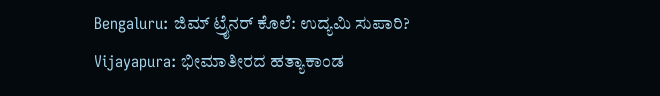Bengaluru: ಜಿಮ್ ಟ್ರೈನರ್ ಕೊಲೆ: ಉದ್ಯಮಿ ಸುಪಾರಿ?
Vijayapura: ಭೀಮಾತೀರದ ಹತ್ಯಾಕಾಂಡ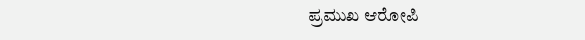ಪ್ರಮುಖ ಆರೋಪಿ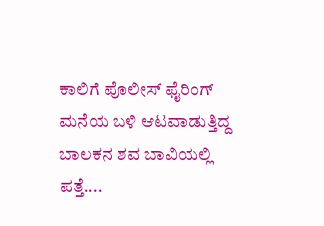ಕಾಲಿಗೆ ಪೊಲೀಸ್ ಫೈರಿಂಗ್
ಮನೆಯ ಬಳಿ ಆಟವಾಡುತ್ತಿದ್ದ ಬಾಲಕನ ಶವ ಬಾವಿಯಲ್ಲಿ ಪತ್ತೆ....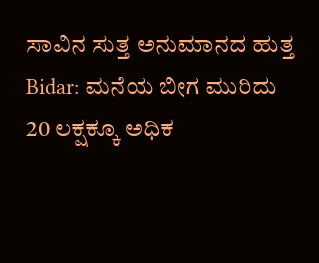ಸಾವಿನ ಸುತ್ತ ಅನುಮಾನದ ಹುತ್ತ
Bidar: ಮನೆಯ ಬೀಗ ಮುರಿದು 20 ಲಕ್ಷಕ್ಕೂ ಅಧಿಕ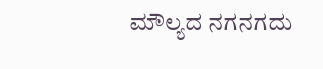ಮೌಲ್ಯದ ನಗನಗದು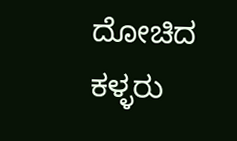ದೋಚಿದ ಕಳ್ಳರು